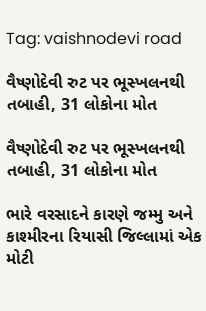Tag: vaishnodevi road

વૈષ્ણોદેવી રુટ પર ભૂસ્ખલનથી તબાહી, 31 લોકોના મોત

વૈષ્ણોદેવી રુટ પર ભૂસ્ખલનથી તબાહી, 31 લોકોના મોત

ભારે વરસાદને કારણે જમ્મુ અને કાશ્મીરના રિયાસી જિલ્લામાં એક મોટી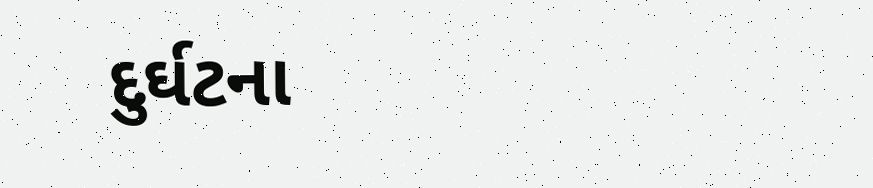દુર્ઘટના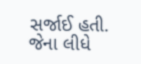સર્જાઈ હતી. જેના લીધે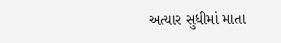અત્યાર સુધીમાં માતા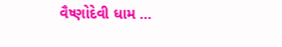વૈષ્ણોદેવી ધામ ...